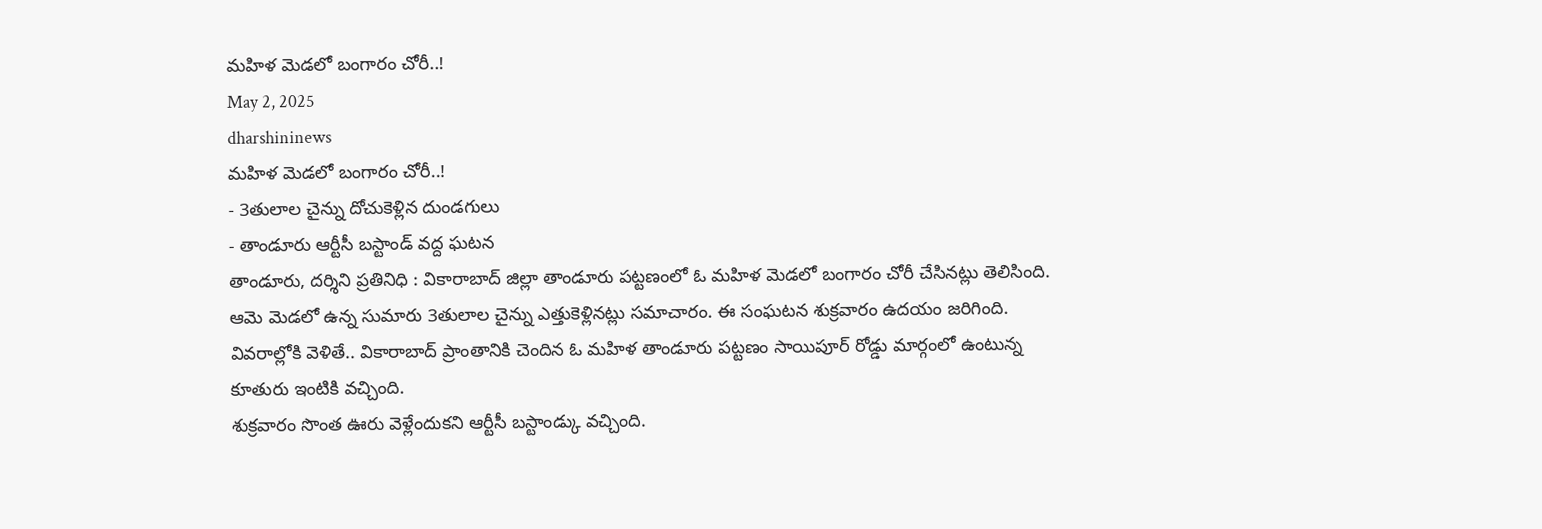మహిళ మెడలో బంగారం చోరీ..!
May 2, 2025
dharshininews
మహిళ మెడలో బంగారం చోరీ..!
- 3తులాల చైన్ను దోచుకెళ్లిన దుండగులు
- తాండూరు ఆర్టీసీ బస్టాండ్ వద్ద ఘటన
తాండూరు, దర్శిని ప్రతినిధి : వికారాబాద్ జిల్లా తాండూరు పట్టణంలో ఓ మహిళ మెడలో బంగారం చోరీ చేసినట్లు తెలిసింది. ఆమె మెడలో ఉన్న సుమారు 3తులాల చైన్ను ఎత్తుకెళ్లినట్లు సమాచారం. ఈ సంఘటన శుక్రవారం ఉదయం జరిగింది. వివరాల్లోకి వెళితే.. వికారాబాద్ ప్రాంతానికి చెందిన ఓ మహిళ తాండూరు పట్టణం సాయిపూర్ రోడ్డు మార్గంలో ఉంటున్న కూతురు ఇంటికి వచ్చింది.
శుక్రవారం సొంత ఊరు వెళ్లేందుకని ఆర్టీసీ బస్టాండ్కు వచ్చింది.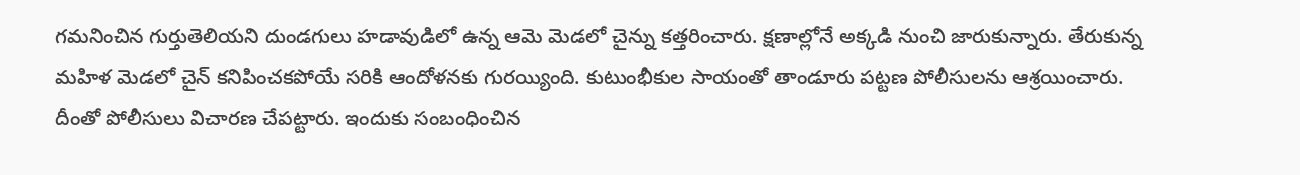గమనించిన గుర్తుతెలియని దుండగులు హడావుడిలో ఉన్న ఆమె మెడలో చైన్ను కత్తరించారు. క్షణాల్లోనే అక్కడి నుంచి జారుకున్నారు. తేరుకున్న మహిళ మెడలో చైన్ కనిపించకపోయే సరికి ఆందోళనకు గురయ్యింది. కుటుంభీకుల సాయంతో తాండూరు పట్టణ పోలీసులను ఆశ్రయించారు. దీంతో పోలీసులు విచారణ చేపట్టారు. ఇందుకు సంబంధించిన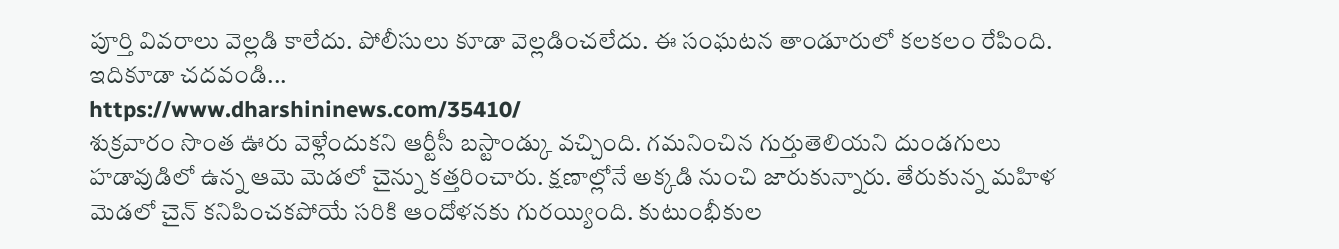పూర్తి వివరాలు వెల్లడి కాలేదు. పోలీసులు కూడా వెల్లడించలేదు. ఈ సంఘటన తాండూరులో కలకలం రేపింది.
ఇదికూడా చదవండి...
https://www.dharshininews.com/35410/
శుక్రవారం సొంత ఊరు వెళ్లేందుకని ఆర్టీసీ బస్టాండ్కు వచ్చింది. గమనించిన గుర్తుతెలియని దుండగులు హడావుడిలో ఉన్న ఆమె మెడలో చైన్ను కత్తరించారు. క్షణాల్లోనే అక్కడి నుంచి జారుకున్నారు. తేరుకున్న మహిళ మెడలో చైన్ కనిపించకపోయే సరికి ఆందోళనకు గురయ్యింది. కుటుంభీకుల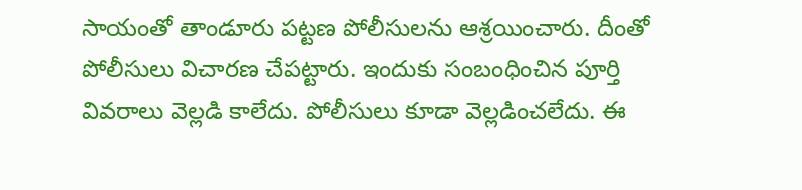సాయంతో తాండూరు పట్టణ పోలీసులను ఆశ్రయించారు. దీంతో పోలీసులు విచారణ చేపట్టారు. ఇందుకు సంబంధించిన పూర్తి వివరాలు వెల్లడి కాలేదు. పోలీసులు కూడా వెల్లడించలేదు. ఈ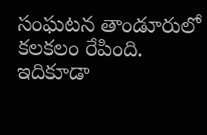సంఘటన తాండూరులో కలకలం రేపింది.
ఇదికూడా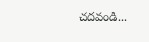చదవండి...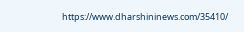https://www.dharshininews.com/35410/